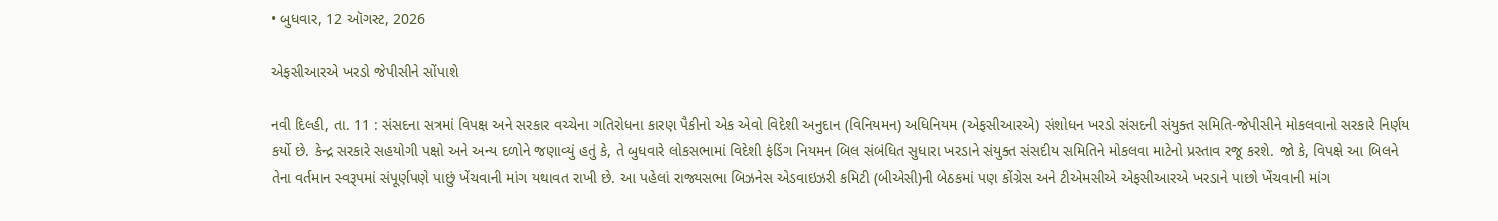• બુધવાર, 12 ઑગસ્ટ, 2026

એફસીઆરએ ખરડો જેપીસીને સોંપાશે

નવી દિલ્હી, તા. 11 : સંસદના સત્રમાં વિપક્ષ અને સરકાર વચ્ચેના ગતિરોધના કારણ પૈકીનો એક એવો વિદેશી અનુદાન (વિનિયમન) અધિનિયમ (એફસીઆરએ) સંશોધન ખરડો સંસદની સંયુક્ત સમિતિ-જેપીસીને મોકલવાનો સરકારે નિર્ણય કર્યો છે. કેન્દ્ર સરકારે સહયોગી પક્ષો અને અન્ય દળોને જણાવ્યું હતું કે, તે બુધવારે લોકસભામાં વિદેશી ફંડિંગ નિયમન બિલ સંબંધિત સુધારા ખરડાને સંયુક્ત સંસદીય સમિતિને મોકલવા માટેનો પ્રસ્તાવ રજૂ કરશે. જો કે, વિપક્ષે આ બિલને તેના વર્તમાન સ્વરૂપમાં સંપૂર્ણપણે પાછું ખેંચવાની માંગ યથાવત રાખી છે. આ પહેલાં રાજ્યસભા બિઝનેસ એડવાઇઝરી કમિટી (બીએસી)ની બેઠકમાં પણ કોંગ્રેસ અને ટીએમસીએ એફસીઆરએ ખરડાને પાછો ખેંચવાની માંગ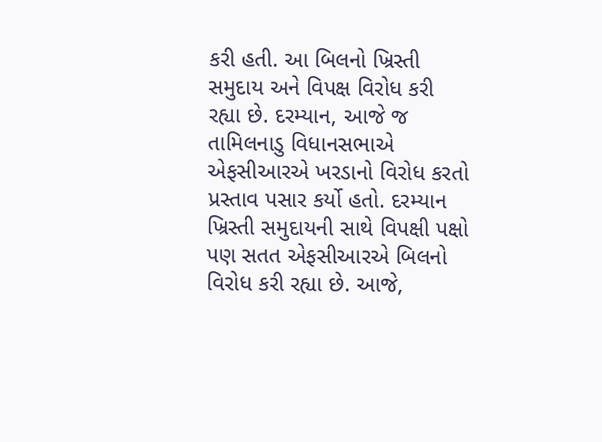કરી હતી. આ બિલનો ખ્રિસ્તી સમુદાય અને વિપક્ષ વિરોધ કરી રહ્યા છે. દરમ્યાન, આજે જ તામિલનાડુ વિધાનસભાએ એફસીઆરએ ખરડાનો વિરોધ કરતો પ્રસ્તાવ પસાર કર્યો હતો. દરમ્યાન ખ્રિસ્તી સમુદાયની સાથે વિપક્ષી પક્ષો પણ સતત એફસીઆરએ બિલનો વિરોધ કરી રહ્યા છે. આજે,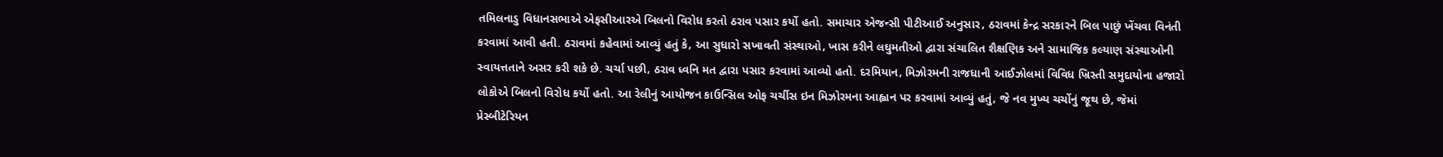તમિલનાડુ વિધાનસભાએ એફસીઆરએ બિલનો વિરોધ કરતો ઠરાવ પસાર કર્યો હતો. સમાચાર એજન્સી પીટીઆઈ અનુસાર, ઠરાવમાં કેન્દ્ર સરકારને બિલ પાછું ખેંચવા વિનંતી કરવામાં આવી હતી. ઠરાવમાં કહેવામાં આવ્યું હતું કે, આ સુધારો સખાવતી સંસ્થાઓ, ખાસ કરીને લઘુમતીઓ દ્વારા સંચાલિત શૈક્ષણિક અને સામાજિક કલ્યાણ સંસ્થાઓની સ્વાયત્તતાને અસર કરી શકે છે. ચર્ચા પછી, ઠરાવ ધ્વનિ મત દ્વારા પસાર કરવામાં આવ્યો હતો. દરમિયાન, મિઝોરમની રાજધાની આઈઝોલમાં વિવિધ ખ્રિસ્તી સમુદાયોના હજારો લોકોએ બિલનો વિરોધ કર્યો હતો. આ રેલીનું આયોજન કાઉન્સિલ ઓફ ચર્ચીસ ઇન મિઝોરમના આહ્વાન પર કરવામાં આવ્યું હતું, જે નવ મુખ્ય ચર્ચોનું જૂથ છે, જેમાં પ્રેસ્બીટેરિયન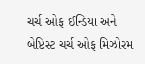ચર્ચ ઓફ ઈન્ડિયા અને બેપ્ટિસ્ટ ચર્ચ ઓફ મિઝોરમ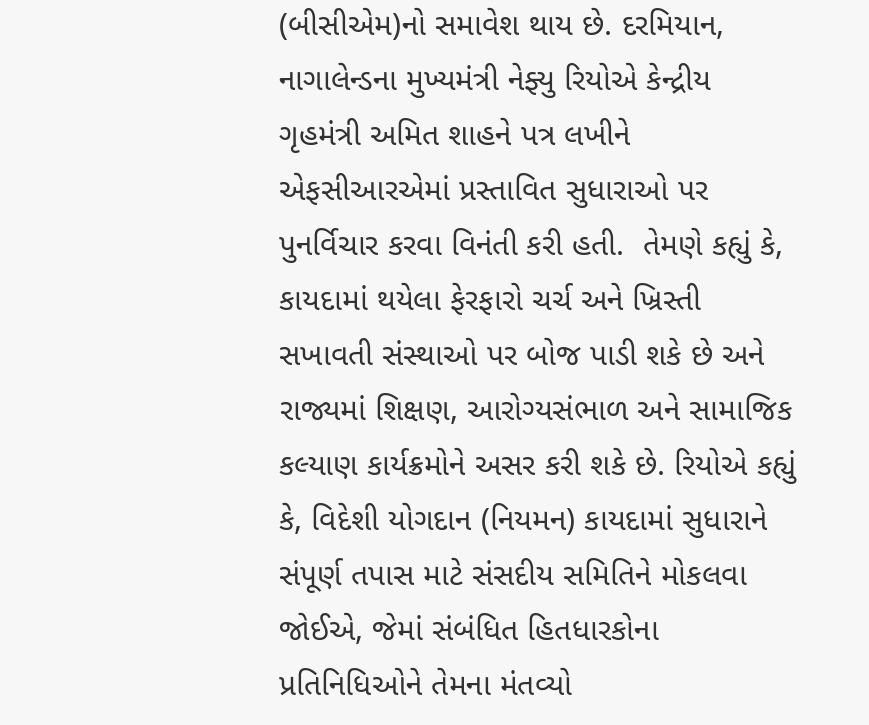(બીસીએમ)નો સમાવેશ થાય છે. દરમિયાન, નાગાલેન્ડના મુખ્યમંત્રી નેફ્યુ રિયોએ કેન્દ્રીય ગૃહમંત્રી અમિત શાહને પત્ર લખીને એફસીઆરએમાં પ્રસ્તાવિત સુધારાઓ પર પુનર્વિચાર કરવા વિનંતી કરી હતી.  તેમણે કહ્યું કે, કાયદામાં થયેલા ફેરફારો ચર્ચ અને ખ્રિસ્તી સખાવતી સંસ્થાઓ પર બોજ પાડી શકે છે અને રાજ્યમાં શિક્ષણ, આરોગ્યસંભાળ અને સામાજિક કલ્યાણ કાર્યક્રમોને અસર કરી શકે છે. રિયોએ કહ્યું કે, વિદેશી યોગદાન (નિયમન) કાયદામાં સુધારાને સંપૂર્ણ તપાસ માટે સંસદીય સમિતિને મોકલવા જોઈએ, જેમાં સંબંધિત હિતધારકોના પ્રતિનિધિઓને તેમના મંતવ્યો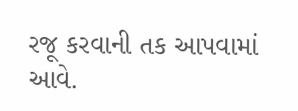રજૂ કરવાની તક આપવામાં આવે.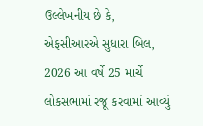ઉલ્લેખનીય છે કે, એફસીઆરએ સુધારા બિલ, 2026 આ વર્ષે 25 માર્ચે લોકસભામાં રજૂ કરવામાં આવ્યું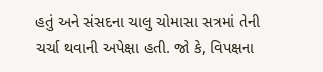હતું અને સંસદના ચાલુ ચોમાસા સત્રમાં તેની ચર્ચા થવાની અપેક્ષા હતી. જો કે, વિપક્ષના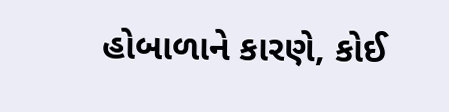હોબાળાને કારણે, કોઈ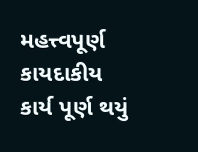મહત્ત્વપૂર્ણ કાયદાકીય કાર્ય પૂર્ણ થયું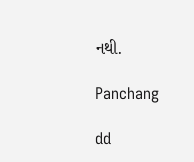નથી.

Panchang

dd